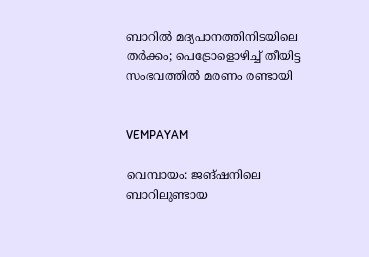ബാറില്‍ മദ്യപാനത്തിനിടയിലെ തര്‍ക്കം; പെട്രോളൊഴിച്ച് തീയിട്ട സംഭവത്തില്‍ മരണം രണ്ടായി


VEMPAYAM

വെമ്പായം: ജങ്ഷനിലെ ബാറിലുണ്ടായ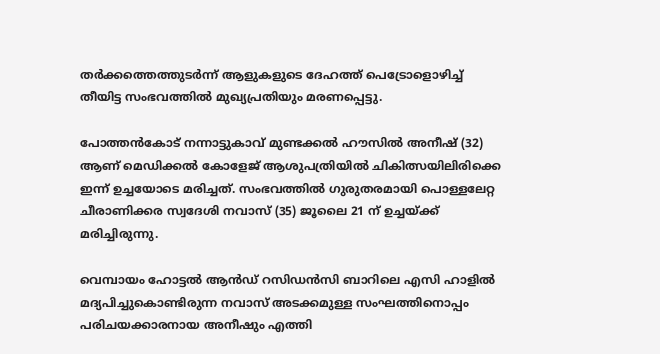തര്‍ക്കത്തെത്തുടര്‍ന്ന് ആളുകളുടെ ദേഹത്ത് പെട്രോളൊഴിച്ച് തീയിട്ട സംഭവത്തില്‍ മുഖ്യപ്രതിയും മരണപ്പെട്ടു.

പോത്തന്‍കോട് നന്നാട്ടുകാവ് മുണ്ടക്കല്‍ ഹൗസില്‍ അനീഷ് (32) ആണ് മെഡിക്കല്‍ കോളേജ് ആശുപത്രിയില്‍ ചികിത്സയിലിരിക്കെ ഇന്ന് ഉച്ചയോടെ മരിച്ചത്. സംഭവത്തില്‍ ഗുരുതരമായി പൊള്ളലേറ്റ ചീരാണിക്കര സ്വദേശി നവാസ് (35) ജൂലൈ 21 ന് ഉച്ചയ്ക്ക് മരിച്ചിരുന്നു.

വെമ്പായം ഹോട്ടല്‍ ആന്‍ഡ് റസിഡന്‍സി ബാറിലെ എസി ഹാളില്‍ മദ്യപിച്ചുകൊണ്ടിരുന്ന നവാസ് അടക്കമുള്ള സംഘത്തിനൊപ്പം പരിചയക്കാരനായ അനീഷും എത്തി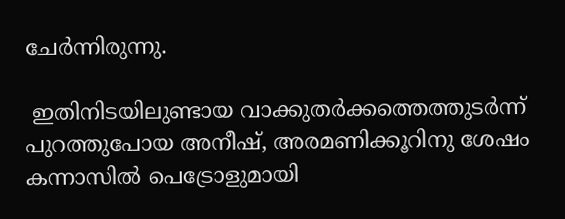ചേര്‍ന്നിരുന്നു.

 ഇതിനിടയിലുണ്ടായ വാക്കുതര്‍ക്കത്തെത്തുടര്‍ന്ന് പുറത്തുപോയ അനീഷ്, അരമണിക്കൂറിനു ശേഷം കന്നാസില്‍ പെട്രോളുമായി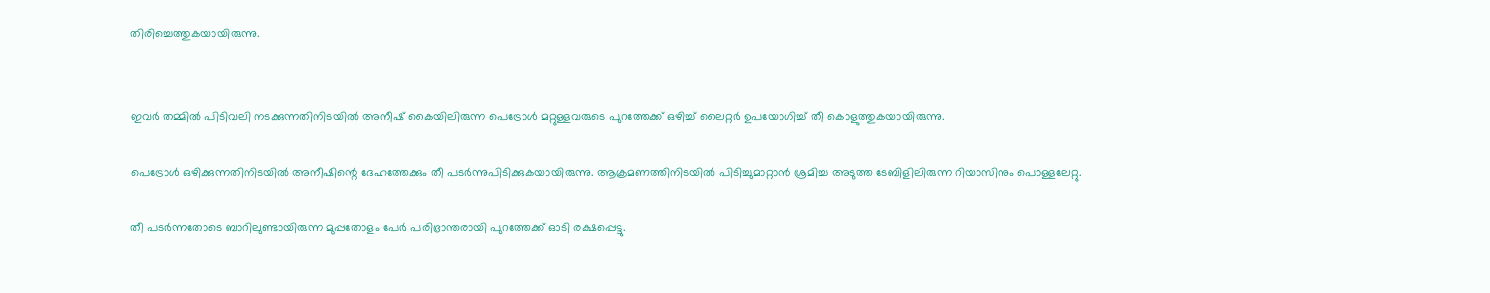തിരിച്ചെത്തുകയായിരുന്നു.


ഇവര്‍ തമ്മില്‍ പിടിവലി നടക്കുന്നതിനിടയില്‍ അനീഷ് കൈയിലിരുന്ന പെട്രോള്‍ മറ്റുള്ളവരുടെ പുറത്തേക്ക് ഒഴിച്ച് ലൈറ്റര്‍ ഉപയോഗിച്ച് തീ കൊളുത്തുകയായിരുന്നു.

പെട്രോള്‍ ഒഴിക്കുന്നതിനിടയില്‍ അനീഷിന്റെ ദേഹത്തേക്കും തീ പടര്‍ന്നുപിടിക്കുകയായിരുന്നു. ആക്രമണത്തിനിടയില്‍ പിടിച്ചുമാറ്റാന്‍ ശ്രമിച്ച അടുത്ത ടേബിളിലിരുന്ന റിയാസിനും പൊള്ളലേറ്റു.

തീ പടര്‍ന്നതോടെ ബാറിലുണ്ടായിരുന്ന മുപ്പതോളം പേര്‍ പരിഭ്രാന്തരായി പുറത്തേക്ക് ഓടി രക്ഷപ്പെട്ടു.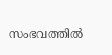സംഭവത്തില്‍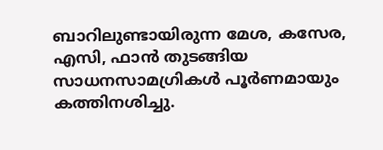ബാറിലുണ്ടായിരുന്ന മേശ, കസേര, എസി, ഫാന്‍ തുടങ്ങിയ സാധനസാമഗ്രികള്‍ പൂര്‍ണമായും കത്തിനശിച്ചു.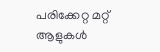പരിക്കേറ്റ മറ്റ് ആളുകള്‍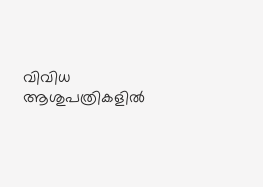വിവിധ ആശുപത്രികളില്‍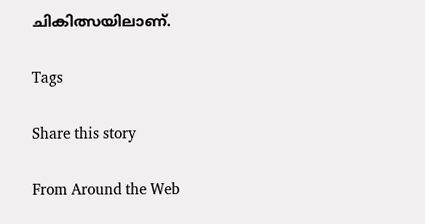ചികിത്സയിലാണ്.

Tags

Share this story

From Around the Web